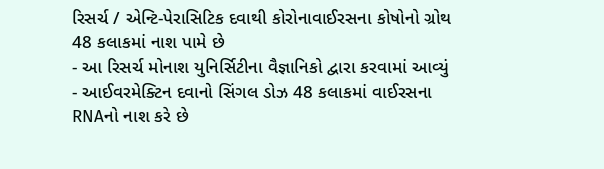રિસર્ચ / એન્ટિ-પેરાસિટિક દવાથી કોરોનાવાઈરસના કોષોનો ગ્રોથ 48 કલાકમાં નાશ પામે છે
- આ રિસર્ચ મોનાશ યુનિર્સિટીના વૈજ્ઞાનિકો દ્વારા કરવામાં આવ્યું
- આઈવરમેક્ટિન દવાનો સિંગલ ડોઝ 48 કલાકમાં વાઈરસના RNAનો નાશ કરે છે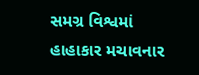સમગ્ર વિશ્વમાં હાહાકાર મચાવનાર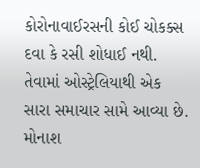કોરોનાવાઈરસની કોઈ ચોકક્સ દવા કે રસી શોધાઈ નથી. તેવામાં ઓસ્ટ્રેલિયાથી એક સારા સમાચાર સામે આવ્યા છે. મોનાશ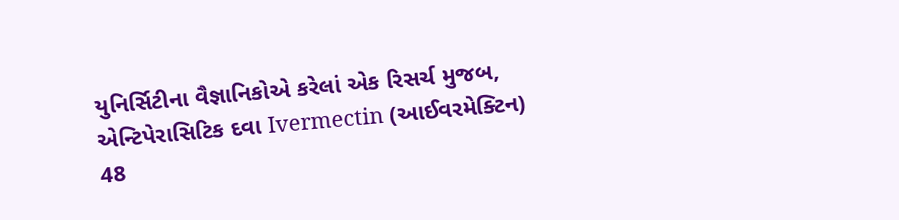યુનિર્સિટીના વૈજ્ઞાનિકોએ કરેલાં એક રિસર્ચ મુજબ, એન્ટિપેરાસિટિક દવા Ivermectin (આઈવરમેક્ટિન) 48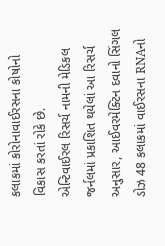કલાકમાં કોરોનાવાઈરસના કોષોનો વિકાસ કરતાં રોકે છે.
એન્ટિવાઈરલ રિસર્ચ નામની મેડિકલ જર્નલમાં પ્રકાશિત થયેલાં આ રિસર્ચ અનુસાર, આઈવરમેક્ટિન દવાનો સિંગલ ડોઝ 48 કલાકમાં વાઈરસના RNAનો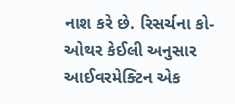નાશ કરે છે. રિસર્ચના કો-ઓથર કેઈલી અનુસાર આઈવરમેક્ટિન એક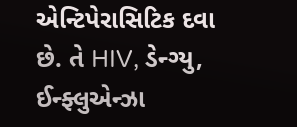એન્ટિપેરાસિટિક દવા છે. તે HIV, ડેન્ગ્યુ, ઈન્ફ્લુએન્ઝા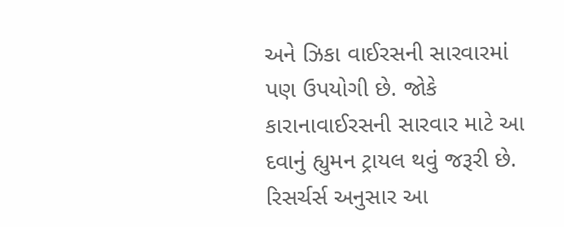અને ઝિકા વાઈરસની સારવારમાં પણ ઉપયોગી છે. જોકે કારાનાવાઈરસની સારવાર માટે આ દવાનું હ્યુમન ટ્રાયલ થવું જરૂરી છે.
રિસર્ચર્સ અનુસાર આ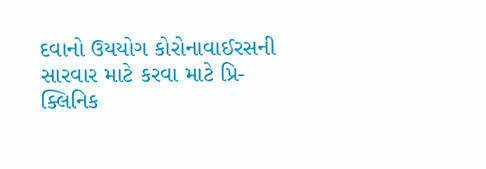દવાનો ઉયયોગ કોરોનાવાઈરસની સારવાર માટે કરવા માટે પ્રિ-ક્લિનિક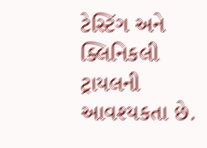ટેસ્ટિંગ અને ક્લિનિકલી ટ્રાયલની આવશ્યકતા છે.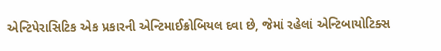એન્ટિપેરાસિટિક એક પ્રકારની એન્ટિમાઈક્રોબિયલ દવા છે, જેમાં રહેલાં એન્ટિબાયોટિક્સ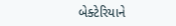બેક્ટેરિયાને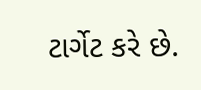ટાર્ગેટ કરે છે.